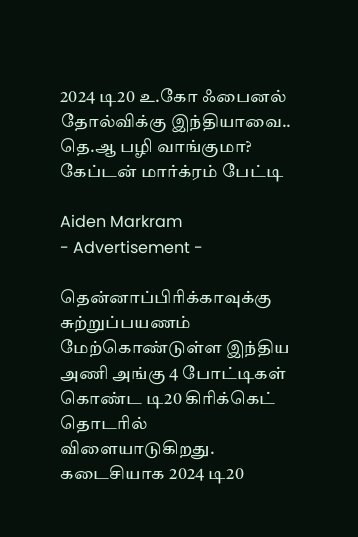2024 டி20 உ.கோ ஃபைனல் தோல்விக்கு இந்தியாவை.. தெ.ஆ பழி வாங்குமா? கேப்டன் மார்க்ரம் பேட்டி

Aiden Markram
- Advertisement -

தென்னாப்பிரிக்காவுக்கு சுற்றுப்பயணம் மேற்கொண்டுள்ள இந்திய அணி அங்கு 4 போட்டிகள் கொண்ட டி20 கிரிக்கெட் தொடரில் விளையாடுகிறது. கடைசியாக 2024 டி20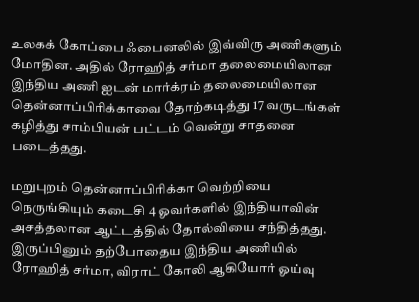உலகக் கோப்பை ஃபைனலில் இவ்விரு அணிகளும் மோதின. அதில் ரோஹித் சர்மா தலைமையிலான இந்திய அணி ஐடன் மார்க்ரம் தலைமையிலான தென்னாப்பிரிக்காவை தோற்கடித்து 17 வருடங்கள் கழித்து சாம்பியன் பட்டம் வென்று சாதனை படைத்தது.

மறுபுறம் தென்னாப்பிரிக்கா வெற்றியை நெருங்கியும் கடைசி 4 ஓவர்களில் இந்தியாவின் அசத்தலான ஆட்டத்தில் தோல்வியை சந்தித்தது. இருப்பினும் தற்போதைய இந்திய அணியில் ரோஹித் சர்மா, விராட் கோலி ஆகியோர் ஓய்வு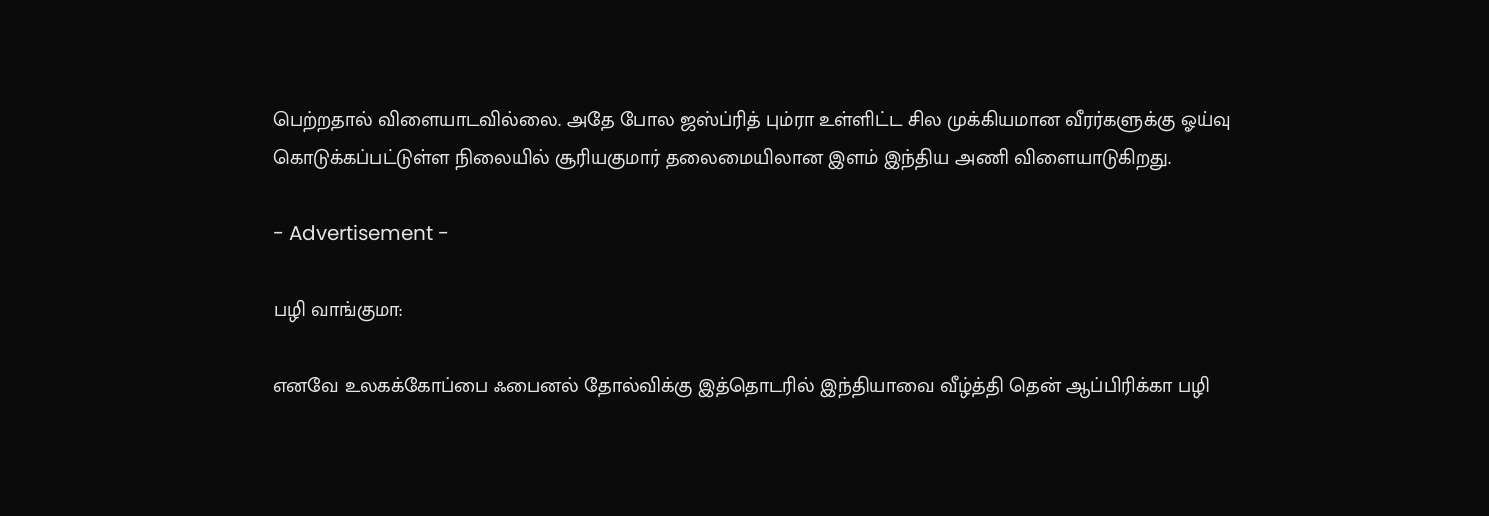பெற்றதால் விளையாடவில்லை. அதே போல ஜஸ்ப்ரித் பும்ரா உள்ளிட்ட சில முக்கியமான வீரர்களுக்கு ஓய்வு கொடுக்கப்பட்டுள்ள நிலையில் சூரியகுமார் தலைமையிலான இளம் இந்திய அணி விளையாடுகிறது.

- Advertisement -

பழி வாங்குமா:

எனவே உலகக்கோப்பை ஃபைனல் தோல்விக்கு இத்தொடரில் இந்தியாவை வீழ்த்தி தென் ஆப்பிரிக்கா பழி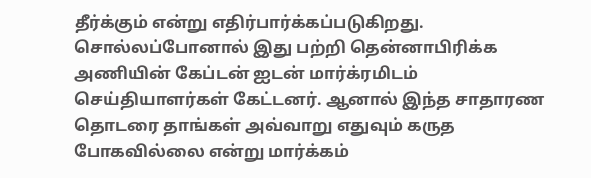தீர்க்கும் என்று எதிர்பார்க்கப்படுகிறது. சொல்லப்போனால் இது பற்றி தென்னாபிரிக்க அணியின் கேப்டன் ஐடன் மார்க்ரமிடம் செய்தியாளர்கள் கேட்டனர். ஆனால் இந்த சாதாரண தொடரை தாங்கள் அவ்வாறு எதுவும் கருத போகவில்லை என்று மார்க்கம்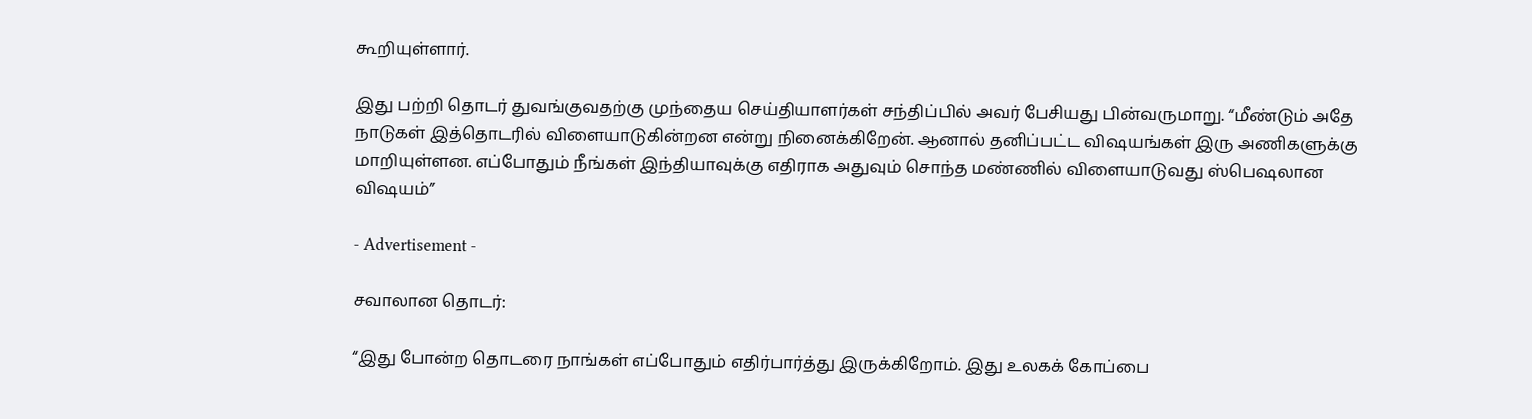கூறியுள்ளார்.

இது பற்றி தொடர் துவங்குவதற்கு முந்தைய செய்தியாளர்கள் சந்திப்பில் அவர் பேசியது பின்வருமாறு. “மீண்டும் அதே நாடுகள் இத்தொடரில் விளையாடுகின்றன என்று நினைக்கிறேன். ஆனால் தனிப்பட்ட விஷயங்கள் இரு அணிகளுக்கு மாறியுள்ளன. எப்போதும் நீங்கள் இந்தியாவுக்கு எதிராக அதுவும் சொந்த மண்ணில் விளையாடுவது ஸ்பெஷலான விஷயம்”

- Advertisement -

சவாலான தொடர்:

“இது போன்ற தொடரை நாங்கள் எப்போதும் எதிர்பார்த்து இருக்கிறோம். இது உலகக் கோப்பை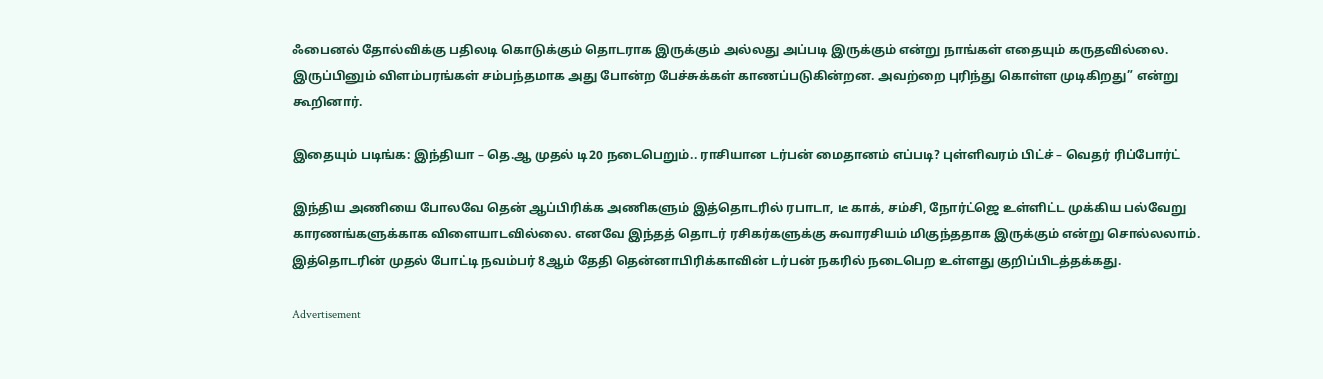ஃபைனல் தோல்விக்கு பதிலடி கொடுக்கும் தொடராக இருக்கும் அல்லது அப்படி இருக்கும் என்று நாங்கள் எதையும் கருதவில்லை. இருப்பினும் விளம்பரங்கள் சம்பந்தமாக அது போன்ற பேச்சுக்கள் காணப்படுகின்றன. அவற்றை புரிந்து கொள்ள முடிகிறது” என்று கூறினார்.

இதையும் படிங்க: இந்தியா – தெ.ஆ முதல் டி20 நடைபெறும்.. ராசியான டர்பன் மைதானம் எப்படி? புள்ளிவரம் பிட்ச் – வெதர் ரிப்போர்ட்

இந்திய அணியை போலவே தென் ஆப்பிரிக்க அணிகளும் இத்தொடரில் ரபாடா, டீ காக், சம்சி, நோர்ட்ஜெ உள்ளிட்ட முக்கிய பல்வேறு காரணங்களுக்காக விளையாடவில்லை. எனவே இந்தத் தொடர் ரசிகர்களுக்கு சுவாரசியம் மிகுந்ததாக இருக்கும் என்று சொல்லலாம். இத்தொடரின் முதல் போட்டி நவம்பர் 8ஆம் தேதி தென்னாபிரிக்காவின் டர்பன் நகரில் நடைபெற உள்ளது குறிப்பிடத்தக்கது.

Advertisement